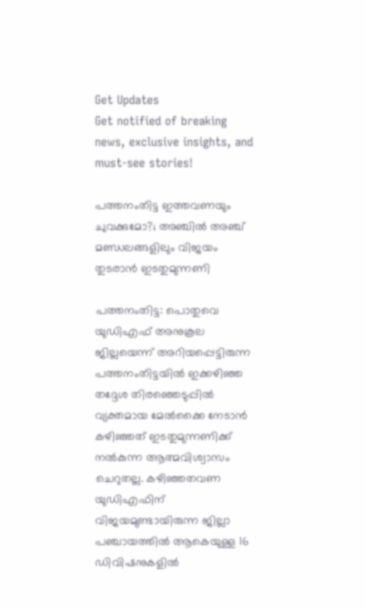Get Updates
Get notified of breaking news, exclusive insights, and must-see stories!

പത്തനംതിട്ട ഇത്തവണയും ചുവക്കുമോ?; അഞ്ചില്‍ അഞ്ച് മണ്ഡലങ്ങളിലും വിജയം തുടരാന്‍ ഇടതുമുന്നണി

പത്തനംതിട്ട: പൊതുവെ യുഡിഎഫ് അനുകൂല ജില്ലയെന്ന് അറിയപ്പെട്ടിരുന്ന പത്തനംതിട്ടയില്‍ ഇക്കഴിഞ്ഞ തദ്ദേശ തിരഞ്ഞെടുപ്പില്‍ വ്യക്തമായ മേല്‍ക്കൈ നേടാന്‍ കഴിഞ്ഞത് ഇടതുമുന്നണിക്ക് നല്‍കുന്ന ആത്മവിശ്വാസം ചെറുതല്ല. കഴിഞ്ഞതവണ യുഡിഎഫിന് വിജയമുണ്ടായിരുന്ന ജില്ലാ പഞ്ചായത്തില്‍ ആകെയുള്ള 16 ഡിവിഷനുകളില്‍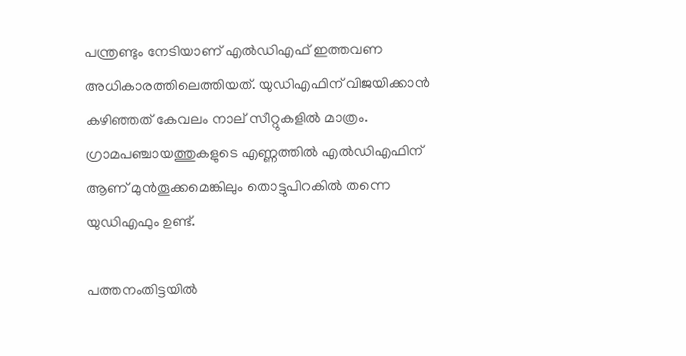പന്ത്രണ്ടും നേടിയാണ് എല്‍ഡിഎഫ് ഇത്തവണ അധികാരത്തിലെത്തിയത്. യുഡിഎഫിന് വിജയിക്കാന്‍ കഴിഞ്ഞത് കേവലം നാല് സീറ്റുകളില്‍ മാത്രം. ഗ്രാമപഞ്ചായത്തുകളുടെ എണ്ണത്തില്‍ എല്‍ഡിഎഫിന് ആണ് മുന്‍തൂക്കമെങ്കിലും തൊട്ടുപിറകില്‍ തന്നെ യുഡിഎഫും ഉണ്ട്.

പത്തനംതിട്ടയില്‍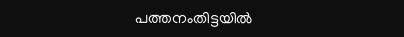പത്തനംതിട്ടയില്‍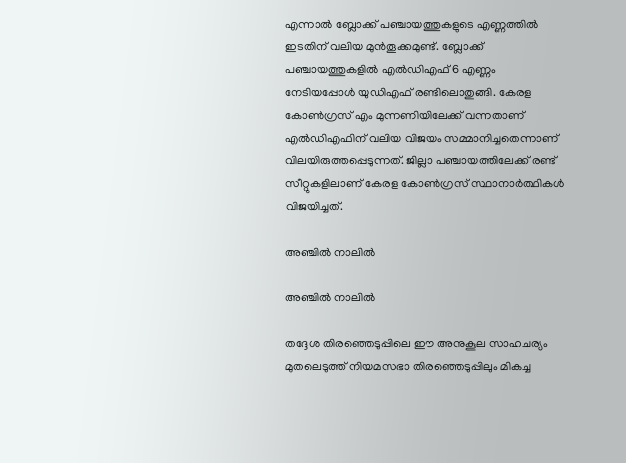എന്നാല്‍ ബ്ലോക്ക് പഞ്ചായത്തുകളുടെ എണ്ണത്തില്‍ ഇടതിന് വലിയ മുന്‍തൂക്കമുണ്ട്. ബ്ലോക്ക് പഞ്ചായത്തുകളിൽ എൽഡിഎഫ് 6 എണ്ണം നേടിയപ്പോൾ യുഡിഎഫ് രണ്ടിലൊതുങ്ങി. കേരള കോണ്‍ഗ്രസ് എം മുന്നണിയിലേക്ക് വന്നതാണ് എല്‍ഡിഎഫിന് വലിയ വിജയം സമ്മാനിച്ചതെന്നാണ് വിലയിരുത്തപ്പെടുന്നത്. ജില്ലാ പഞ്ചായത്തിലേക്ക് രണ്ട് സീറ്റുകളിലാണ് കേരള കോണ്‍ഗ്രസ് സ്ഥാനാര്‍ത്ഥികള്‍ വിജയിച്ചത്.

അഞ്ചില്‍ നാലില്‍

അഞ്ചില്‍ നാലില്‍

തദ്ദേശ തിരഞ്ഞെടുപ്പിലെ ഈ അനുകൂല സാഹചര്യം മുതലെടുത്ത് നിയമസഭാ തിരഞ്ഞെടുപ്പിലും മികച്ച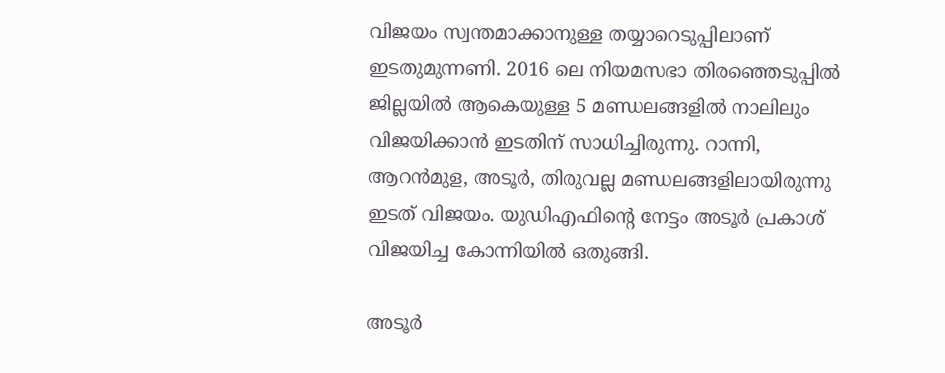വിജയം സ്വന്തമാക്കാനുള്ള തയ്യാറെടുപ്പിലാണ് ഇടതുമുന്നണി. 2016 ലെ നിയമസഭാ തിരഞ്ഞെടുപ്പില്‍ ജില്ലയില്‍ ആകെയുള്ള 5 മണ്ഡലങ്ങളില്‍ നാലിലും വിജയിക്കാന്‍ ഇടതിന് സാധിച്ചിരുന്നു. റാന്നി, ആറന്‍മുള, അടൂര്‍, തിരുവല്ല മണ്ഡലങ്ങളിലായിരുന്നു ഇടത് വിജയം. യുഡിഎഫിന്‍റെ നേട്ടം അടൂര്‍ പ്രകാശ് വിജയിച്ച കോന്നിയില്‍ ഒതുങ്ങി.

അടൂര്‍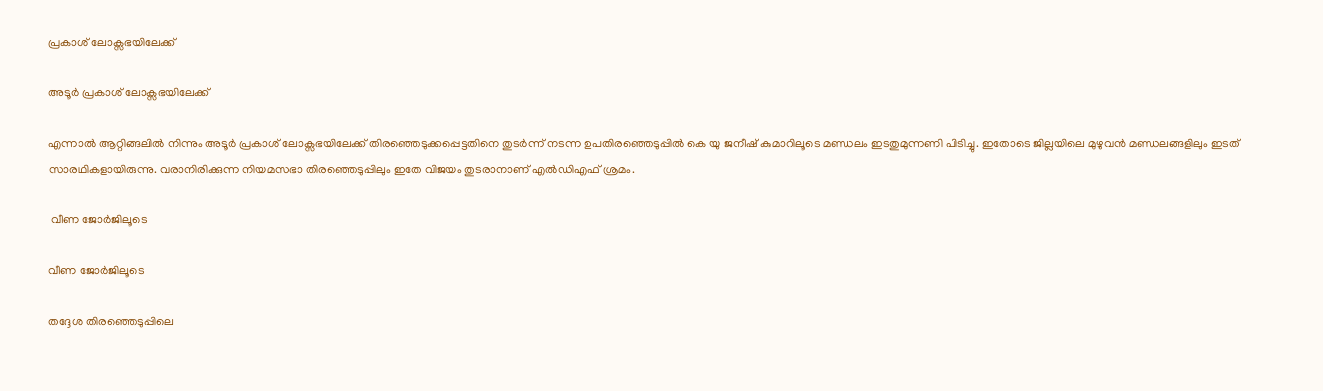പ്രകാശ് ലോക്സഭയിലേക്ക്

അടൂര്‍ പ്രകാശ് ലോക്സഭയിലേക്ക്

എന്നാല്‍ ആറ്റിങ്ങലില്‍ നിന്നും അടൂര്‍ പ്രകാശ് ലോക്സഭയിലേക്ക് തിരഞ്ഞെടുക്കപ്പെട്ടതിനെ തുടര്‍ന്ന് നടന്ന ഉപതിരഞ്ഞെടുപ്പില്‍ കെ യു ജനീഷ് കുമാറിലൂടെ മണ്ഡലം ഇടതുമുന്നണി പിടിച്ചു. ഇതോടെ ജില്ലയിലെ മുഴുവന്‍ മണ്ഡലങ്ങളിലും ഇടത് സാരഥികളായിരുന്നു. വരാനിരിക്കുന്ന നിയമസഭാ തിരഞ്ഞെടുപ്പിലും ഇതേ വിജയം തുടരാനാണ് എല്‍ഡിഎഫ് ശ്രമം.

 വീണ ജോര്‍ജിലൂടെ

വീണ ജോര്‍ജിലൂടെ

തദ്ദേശ തിരഞ്ഞെടുപ്പിലെ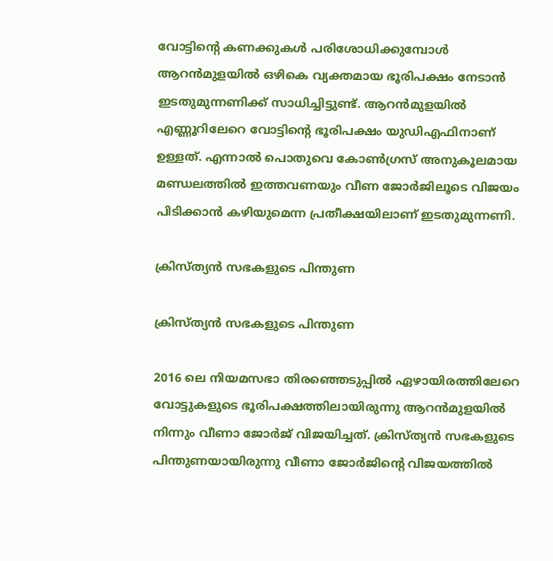വോട്ടിന്‍റെ കണക്കുകള്‍ പരിശോധിക്കുമ്പോള്‍ ആറന്‍മുളയില്‍ ഒഴികെ വ്യക്തമായ ഭൂരിപക്ഷം നേടാന്‍ ഇടതുമുന്നണിക്ക് സാധിച്ചിട്ടുണ്ട്. ആറന്‍മുളയില്‍ എണ്ണൂറിലേറെ വോട്ടിന്‍റെ ഭൂരിപക്ഷം യുഡിഎഫിനാണ് ഉള്ളത്. എന്നാല്‍ പൊതുവെ കോണ്‍ഗ്രസ് അനുകൂലമായ മണ്ഡലത്തില്‍ ഇത്തവണയും വീണ ജോര്‍ജിലൂടെ വിജയം പിടിക്കാന്‍ കഴിയുമെന്ന പ്രതീക്ഷയിലാണ് ഇടതുമുന്നണി.

ക്രിസ്ത്യന്‍ സഭകളുടെ പിന്തുണ

ക്രിസ്ത്യന്‍ സഭകളുടെ പിന്തുണ

2016 ലെ നിയമസഭാ തിരഞ്ഞെടുപ്പില്‍ ഏഴായിരത്തിലേറെ വോട്ടുകളുടെ ഭൂരിപക്ഷത്തിലായിരുന്നു ആറന്‍മുളയില്‍ നിന്നും വീണാ ജോര്‍ജ് വിജയിച്ചത്. ക്രിസ്ത്യന്‍ സഭകളുടെ പിന്തുണയായിരുന്നു വീണാ ജോര്‍ജിന്‍റെ വിജയത്തില്‍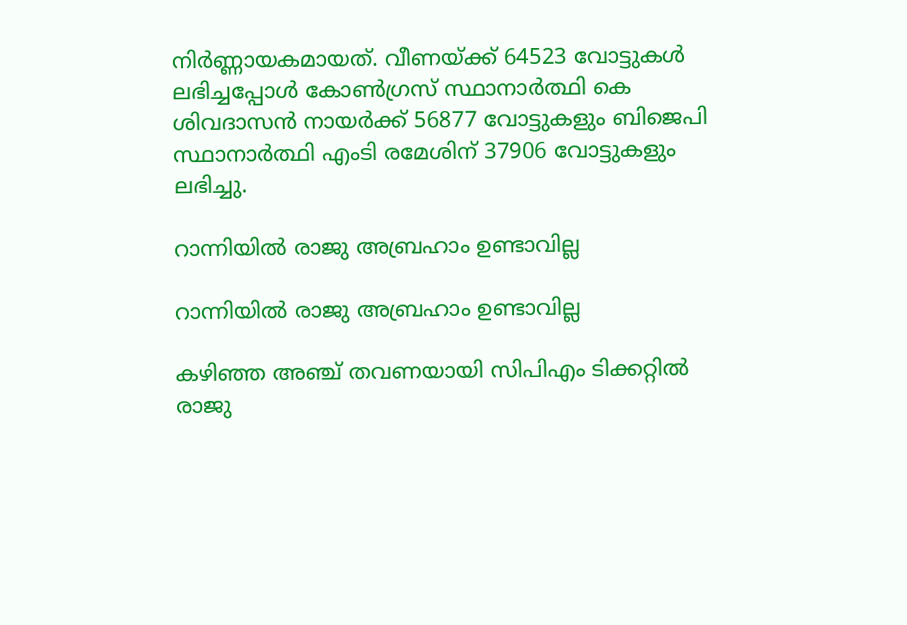നിര്‍ണ്ണായകമായത്. വീണയ്ക്ക് 64523 വോട്ടുകള്‍ ലഭിച്ചപ്പോള്‍ കോണ്‍ഗ്രസ് സ്ഥാനാര്‍ത്ഥി കെ ശിവദാസന്‍ നായര്‍ക്ക് 56877 വോട്ടുകളും ബിജെപി സ്ഥാനാര്‍ത്ഥി എംടി രമേശിന് 37906 വോട്ടുകളും ലഭിച്ചു.

റാന്നിയില്‍ രാജു അബ്രഹാം ഉണ്ടാവില്ല

റാന്നിയില്‍ രാജു അബ്രഹാം ഉണ്ടാവില്ല

കഴിഞ്ഞ അഞ്ച് തവണയായി സിപിഎം ടിക്കറ്റില്‍ രാജു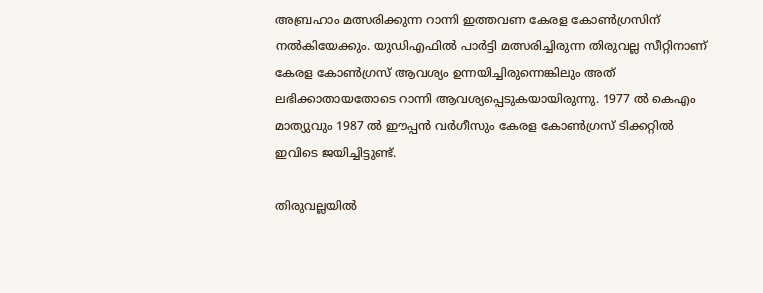അബ്രഹാം മത്സരിക്കുന്ന റാന്നി ഇത്തവണ കേരള കോണ്‍ഗ്രസിന് നല്‍കിയേക്കും. യുഡിഎഫില്‍ പാര്‍ട്ടി മത്സരിച്ചിരുന്ന തിരുവല്ല സീറ്റിനാണ് കേരള കോണ്‍ഗ്രസ് ആവശ്യം ഉന്നയിച്ചിരുന്നെങ്കിലും അത് ലഭിക്കാതായതോടെ റാന്നി ആവശ്യപ്പെടുകയായിരുന്നു. 1977 ല്‍ കെഎം മാത്യുവും 1987 ല്‍ ഈപ്പന്‍ വര്‍ഗീസും കേരള കോണ്‍ഗ്രസ് ടിക്കറ്റില്‍ ഇവിടെ ജയിച്ചിട്ടുണ്ട്.

തിരുവല്ലയില്‍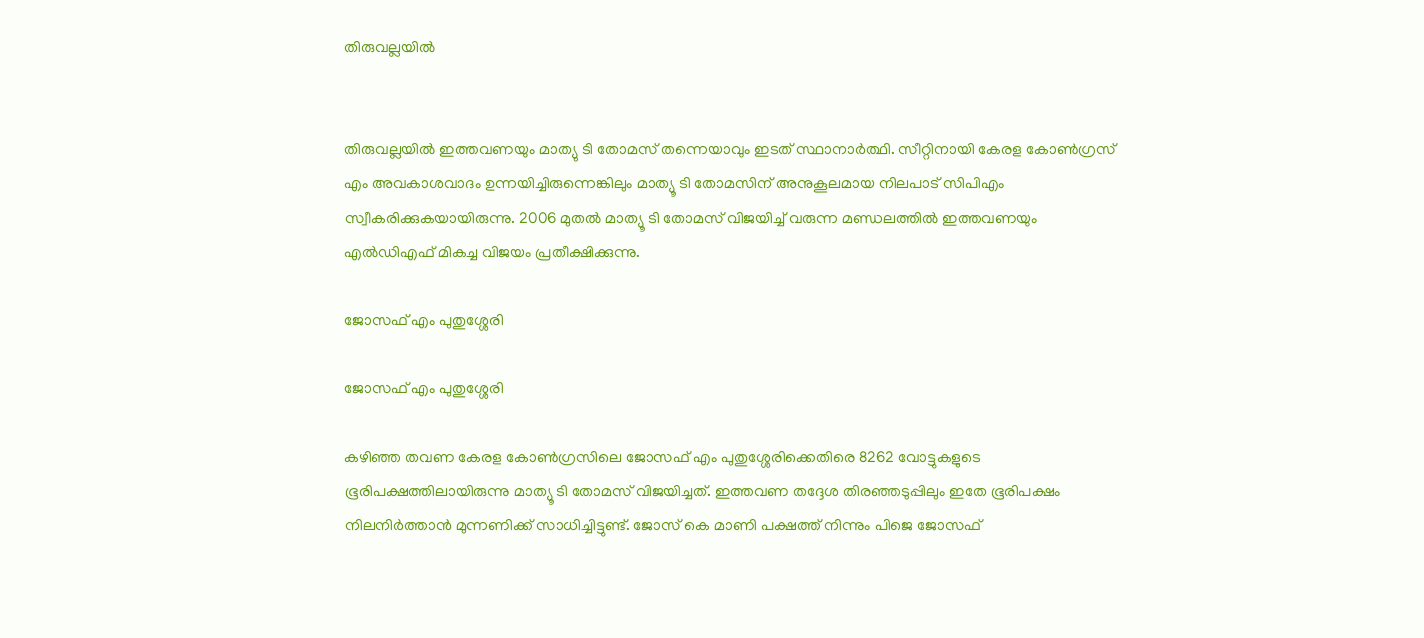തിരുവല്ലയില്‍


തിരുവല്ലയില്‍ ഇത്തവണയും മാത്യു ടി തോമസ് തന്നെയാവും ഇടത് സ്ഥാനാര്‍ത്ഥി. സീറ്റിനായി കേരള കോണ്‍ഗ്രസ് എം അവകാശവാദം ഉന്നയിച്ചിരുന്നെങ്കിലും മാത്യൂ ടി തോമസിന് അനുകൂലമായ നിലപാട് സിപിഎം സ്വീകരിക്കുകയായിരുന്നു. 2006 മുതല്‍ മാത്യൂ ടി തോമസ് വിജയിച്ച് വരുന്ന മണ്ഡലത്തില്‍ ഇത്തവണയും എല്‍ഡിഎഫ് മികച്ച വിജയം പ്രതീക്ഷിക്കുന്നു.

ജോസഫ് എം പുതുശ്ശേരി

ജോസഫ് എം പുതുശ്ശേരി

കഴിഞ്ഞ തവണ കേരള കോണ്‍ഗ്രസിലെ ജോസഫ് എം പുതുശ്ശേരിക്കെതിരെ 8262 വോട്ടുകളുടെ ഭൂരിപക്ഷത്തിലായിരുന്നു മാത്യൂ ടി തോമസ് വിജയിച്ചത്. ഇത്തവണ തദ്ദേശ തിരഞ്ഞടുപ്പിലും ഇതേ ഭൂരിപക്ഷം നിലനിര്‍ത്താന്‍ മുന്നണിക്ക് സാധിച്ചിട്ടുണ്ട്. ജോസ് കെ മാണി പക്ഷത്ത് നിന്നും പിജെ ജോസഫ്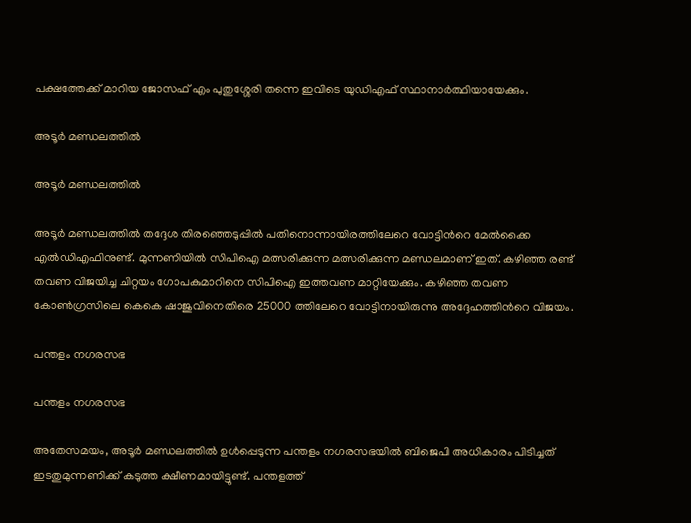പക്ഷത്തേക്ക് മാറിയ ജോസഫ് എം പുതുശ്ശേരി തന്നെ ഇവിടെ യുഡിഎഫ് സ്ഥാനാര്‍ത്ഥിയായേക്കും.

അടൂര്‍ മണ്ഡലത്തില്‍

അടൂര്‍ മണ്ഡലത്തില്‍

അടൂര്‍ മണ്ഡലത്തില്‍ തദ്ദേശ തിരഞ്ഞെടുപ്പില്‍ പതിനൊന്നായിരത്തിലേറെ വോട്ടിന്‍റെ മേല്‍ക്കൈ എല്‍ഡിഎഫിനുണ്ട്. മുന്നണിയില്‍ സിപിഐ മത്സരിക്കുന്ന മത്സരിക്കുന്ന മണ്ഡലമാണ് ഇത്. കഴിഞ്ഞ രണ്ട് തവണ വിജയിച്ച ചിറ്റയം ഗോപകുമാറിനെ സിപിഐ ഇത്തവണ മാറ്റിയേക്കും. കഴിഞ്ഞ തവണ കോണ്‍ഗ്രസിലെ കെകെ ഷാജുവിനെതിരെ 25000 ത്തിലേറെ വോട്ടിനായിരുന്നു അദ്ദേഹത്തിന്‍റെ വിജയം.

പന്തളം നഗരസഭ

പന്തളം നഗരസഭ

അതേസമയം, അടൂര്‍ മണ്ഡലത്തില്‍ ഉള്‍പ്പെടുന്ന പന്തളം നഗരസഭയില്‍ ബിജെപി അധികാരം പിടിച്ചത് ഇടതുമുന്നണിക്ക് കടുത്ത ക്ഷീണമായിട്ടുണ്ട്. പന്തളത്ത്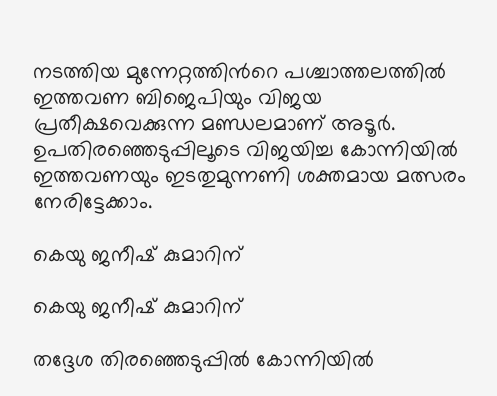നടത്തിയ മുന്നേറ്റത്തിന്‍റെ പശ്ചാത്തലത്തില്‍ ഇത്തവണ ബിജെപിയും വിജയ പ്രതീക്ഷവെക്കുന്ന മണ്ഡലമാണ് അടൂര്‍. ഉപതിരഞ്ഞെടുപ്പിലൂടെ വിജയിച്ച കോന്നിയില്‍ ഇത്തവണയും ഇടതുമുന്നണി ശക്തമായ മത്സരം നേരിട്ടേക്കാം.

കെയു ജനീഷ് കുമാറിന്

കെയു ജനീഷ് കുമാറിന്

തദ്ദേശ തിരഞ്ഞെടുപ്പില്‍ കോന്നിയില്‍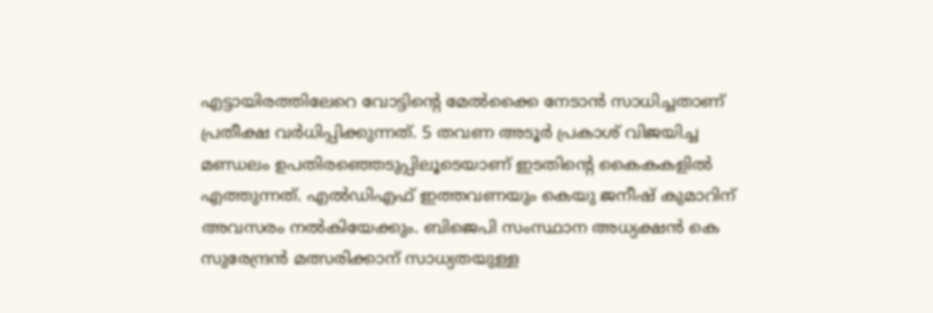എട്ടായിരത്തിലേറെ വോട്ടിന്‍റെ മേല്‍ക്കൈ നേടാന്‍ സാധിച്ചതാണ് പ്രതീക്ഷ വര്‍ധിപ്പിക്കുന്നത്. 5 തവണ അടൂര്‍ പ്രകാശ് വിജയിച്ച മണ്ഡലം ഉപതിരഞ്ഞെടുപ്പിലൂടെയാണ് ഇടതിന്‍റെ കൈകകളില്‍ എത്തുന്നത്. എല്‍ഡിഎഫ് ഇത്തവണയും കെയു ജനീഷ് കുമാറിന് അവസരം നല്‍കിയേക്കും. ബിജെപി സംസ്ഥാന അധ്യക്ഷന്‍ കെ സുരേന്ദ്രന്‍ മത്സരിക്കാന‍് സാധ്യതയുള്ള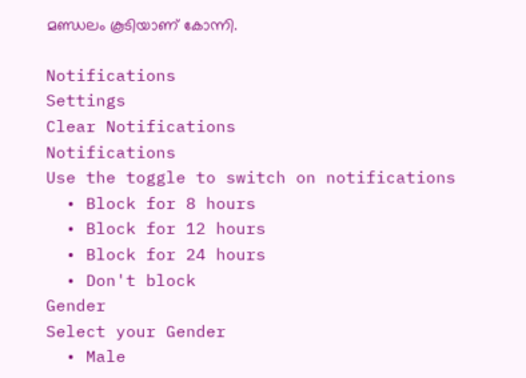മണ്ഡലം കൂടിയാണ് കോന്നി.

Notifications
Settings
Clear Notifications
Notifications
Use the toggle to switch on notifications
  • Block for 8 hours
  • Block for 12 hours
  • Block for 24 hours
  • Don't block
Gender
Select your Gender
  • Male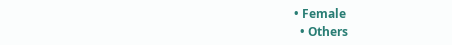• Female
  • Others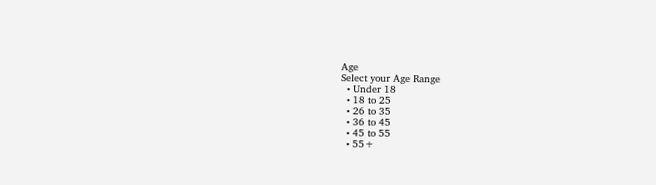Age
Select your Age Range
  • Under 18
  • 18 to 25
  • 26 to 35
  • 36 to 45
  • 45 to 55
  • 55+